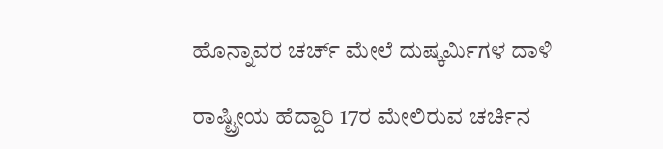ಹೊನ್ನಾವರ ಚರ್ಚ್ ಮೇಲೆ ದುಷ್ಕರ್ಮಿಗಳ ದಾಳಿ

ರಾಷ್ಟ್ರೀಯ ಹೆದ್ದಾರಿ 17ರ ಮೇಲಿರುವ ಚರ್ಚಿನ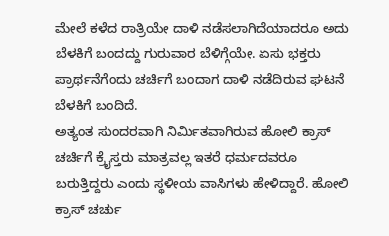ಮೇಲೆ ಕಳೆದ ರಾತ್ರಿಯೇ ದಾಳಿ ನಡೆಸಲಾಗಿದೆಯಾದರೂ ಅದು ಬೆಳಕಿಗೆ ಬಂದದ್ದು ಗುರುವಾರ ಬೆಳಿಗ್ಗೆಯೇ. ಏಸು ಭಕ್ತರು ಪ್ರಾರ್ಥನೆಗೆಂದು ಚರ್ಚಿಗೆ ಬಂದಾಗ ದಾಳಿ ನಡೆದಿರುವ ಘಟನೆ ಬೆಳಕಿಗೆ ಬಂದಿದೆ.
ಅತ್ಯಂತ ಸುಂದರವಾಗಿ ನಿರ್ಮಿತವಾಗಿರುವ ಹೋಲಿ ಕ್ರಾಸ್ ಚರ್ಚಿಗೆ ಕ್ರೈಸ್ತರು ಮಾತ್ರವಲ್ಲ ಇತರೆ ಧರ್ಮದವರೂ ಬರುತ್ತಿದ್ದರು ಎಂದು ಸ್ಥಳೀಯ ವಾಸಿಗಳು ಹೇಳಿದ್ದಾರೆ. ಹೋಲಿ ಕ್ರಾಸ್ ಚರ್ಚು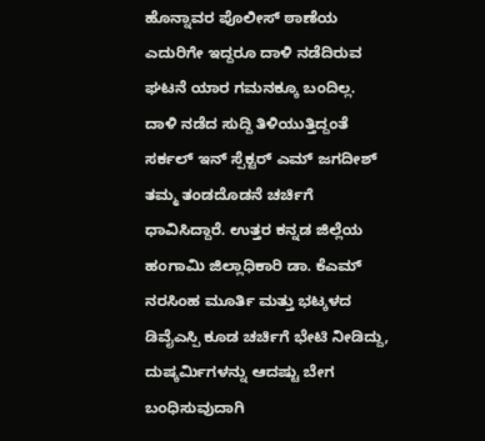ಹೊನ್ನಾವರ ಪೊಲೀಸ್ ಠಾಣೆಯ ಎದುರಿಗೇ ಇದ್ದರೂ ದಾಳಿ ನಡೆದಿರುವ ಘಟನೆ ಯಾರ ಗಮನಕ್ಕೂ ಬಂದಿಲ್ಲ.
ದಾಳಿ ನಡೆದ ಸುದ್ದಿ ತಿಳಿಯುತ್ತಿದ್ದಂತೆ ಸರ್ಕಲ್ ಇನ್ ಸ್ಪೆಕ್ಟರ್ ಎಮ್ ಜಗದೀಶ್ ತಮ್ಮ ತಂಡದೊಡನೆ ಚರ್ಚಿಗೆ ಧಾವಿಸಿದ್ದಾರೆ. ಉತ್ತರ ಕನ್ನಡ ಜಿಲ್ಲೆಯ ಹಂಗಾಮಿ ಜಿಲ್ಲಾಧಿಕಾರಿ ಡಾ. ಕೆಎಮ್ ನರಸಿಂಹ ಮೂರ್ತಿ ಮತ್ತು ಭಟ್ಕಳದ ಡಿವೈಎಸ್ಪಿ ಕೂಡ ಚರ್ಚಿಗೆ ಭೇಟಿ ನೀಡಿದ್ದು, ದುಷ್ಕರ್ಮಿಗಳನ್ನು ಆದಷ್ಟು ಬೇಗ ಬಂಧಿಸುವುದಾಗಿ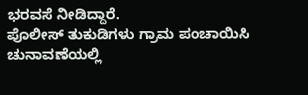ಭರವಸೆ ನೀಡಿದ್ದಾರೆ.
ಪೊಲೀಸ್ ತುಕುಡಿಗಳು ಗ್ರಾಮ ಪಂಚಾಯಿಸಿ ಚುನಾವಣೆಯಲ್ಲಿ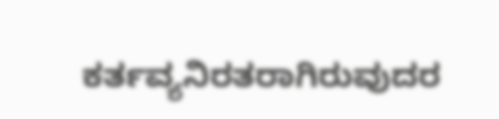ಕರ್ತವ್ಯನಿರತರಾಗಿರುವುದರ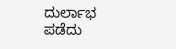ದುರ್ಲಾಭ ಪಡೆದು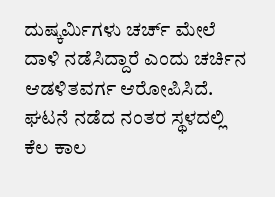ದುಷ್ಕರ್ಮಿಗಳು ಚರ್ಚ್ ಮೇಲೆ ದಾಳಿ ನಡೆಸಿದ್ದಾರೆ ಎಂದು ಚರ್ಚಿನ ಆಡಳಿತವರ್ಗ ಆರೋಪಿಸಿದೆ. ಘಟನೆ ನಡೆದ ನಂತರ ಸ್ಥಳದಲ್ಲಿ ಕೆಲ ಕಾಲ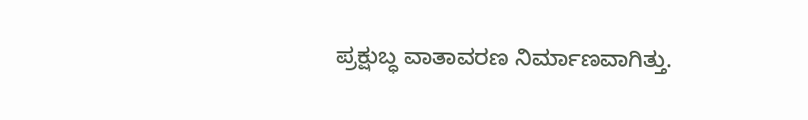ಪ್ರಕ್ಷುಬ್ಧ ವಾತಾವರಣ ನಿರ್ಮಾಣವಾಗಿತ್ತು.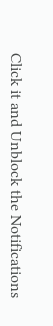Click it and Unblock the Notifications